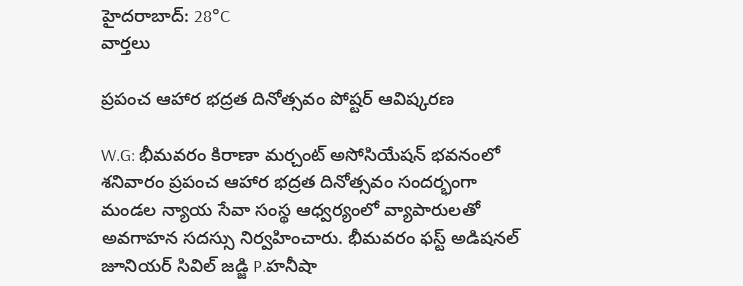హైదరాబాద్: 28°C
వార్తలు

ప్రపంచ ఆహార భద్రత దినోత్సవం పోష్టర్ ఆవిష్కరణ

W.G: భీమవరం కిరాణా మర్చంట్ అసోసియేషన్ భవనంలో శనివారం ప్రపంచ ఆహార భద్రత దినోత్సవం సందర్భంగా మండల న్యాయ సేవా సంస్థ ఆధ్వర్యంలో వ్యాపారులతో అవగాహన సదస్సు నిర్వహించారు. భీమవరం ఫస్ట్ అడిషనల్ జూనియర్ సివిల్ జడ్జి P.హనీషా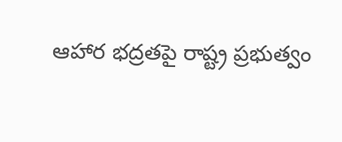ఆహార భద్రతపై రాష్ట్ర ప్రభుత్వం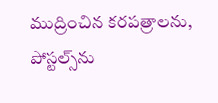ముద్రించిన కరపత్రాలను, పోస్టల్స్‌ను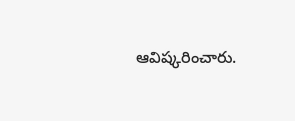ఆవిష్కరించారు.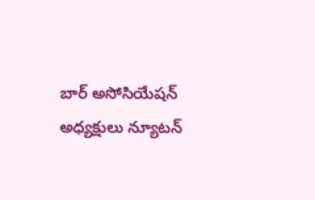బార్ అసోసియేషన్ అధ్యక్షులు న్యూటన్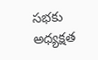సభకు అధ్యక్షత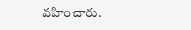వహించారు.